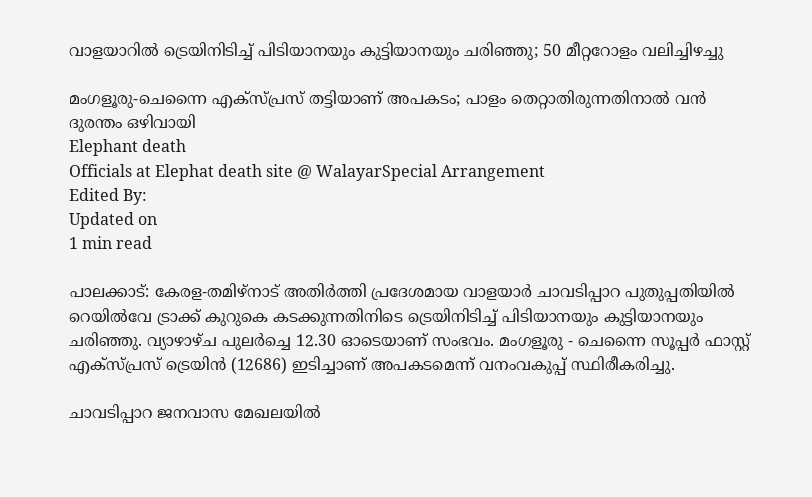വാളയാറിൽ ട്രെയിനിടിച്ച് പിടിയാനയും കുട്ടിയാനയും ചരിഞ്ഞു; 50 മീറ്ററോളം വലിച്ചിഴച്ചു

മംഗളൂരു-ചെന്നൈ എക്സ്പ്രസ് തട്ടിയാണ് അപകടം; പാളം തെറ്റാതിരുന്നതിനാൽ വൻ ദുരന്തം ഒഴിവായി
Elephant death
Officials at Elephat death site @ WalayarSpecial Arrangement
Edited By:
Updated on
1 min read

പാലക്കാട്: കേരള-തമിഴ്‌നാട് അതിർത്തി പ്രദേശമായ വാളയാർ ചാവടിപ്പാറ പുതുപ്പതിയിൽ റെയിൽവേ ട്രാക്ക് കുറുകെ കടക്കുന്നതിനിടെ ട്രെയിനിടിച്ച് പിടിയാനയും കുട്ടിയാനയും ചരിഞ്ഞു. വ്യാഴാഴ്ച പുലർച്ചെ 12.30 ഓടെയാണ് സംഭവം. മംഗളൂരു - ചെന്നൈ സൂപ്പർ ഫാസ്റ്റ് എക്സ്പ്രസ് ട്രെയിൻ (12686) ഇടിച്ചാണ് അപകടമെന്ന് വനംവകുപ്പ് സ്ഥിരീകരിച്ചു.

ചാവടിപ്പാറ ജനവാസ മേഖലയിൽ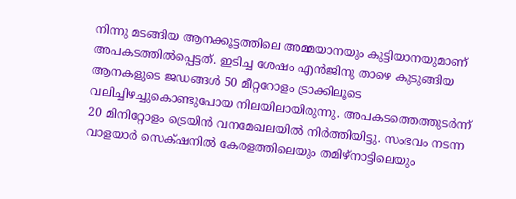നിന്നു മടങ്ങിയ ആനക്കൂട്ടത്തിലെ അമ്മയാനയും കുട്ടിയാനയുമാണ് അപകടത്തിൽപ്പെട്ടത്. ഇടിച്ച ശേഷം എൻജിനു താഴെ കുടുങ്ങിയ ആനകളുടെ ജഡങ്ങൾ 50 മീറ്ററോളം ട്രാക്കിലൂടെ വലിച്ചിഴച്ചുകൊണ്ടുപോയ നിലയിലായിരുന്നു. അപകടത്തെത്തുടർന്ന് 20 മിനിറ്റോളം ട്രെയിൻ വനമേഖലയിൽ നിർത്തിയിട്ടു. സംഭവം നടന്ന വാളയാർ സെക്‌ഷനിൽ കേരളത്തിലെയും തമിഴ്‌നാട്ടിലെയും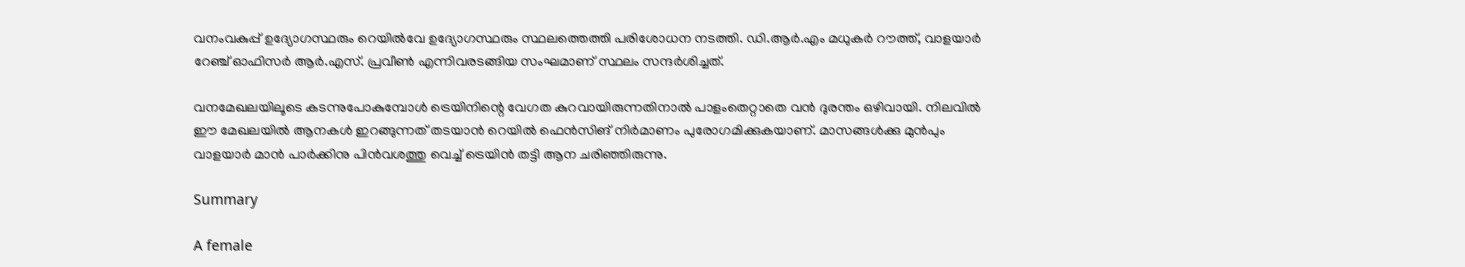വനംവകുപ്പ് ഉദ്യോഗസ്ഥരും റെയിൽവേ ഉദ്യോഗസ്ഥരും സ്ഥലത്തെത്തി പരിശോധന നടത്തി. ഡി.ആർ.എം മധുകർ റൗത്ത്, വാളയാർ റേഞ്ച് ഓഫിസർ ആർ.എസ്. പ്രവീൺ എന്നിവരടങ്ങിയ സംഘമാണ് സ്ഥലം സന്ദർശിച്ചത്.

വനമേഖലയിലൂടെ കടന്നുപോകുമ്പോൾ ട്രെയിനിന്റെ വേഗത കുറവായിരുന്നതിനാൽ പാളംതെറ്റാതെ വൻ ദുരന്തം ഒഴിവായി. നിലവിൽ ഈ മേഖലയിൽ ആനകൾ ഇറങ്ങുന്നത് തടയാൻ റെയിൽ ഫെൻസിങ് നിർമാണം പുരോഗമിക്കുകയാണ്. മാസങ്ങൾക്കു മുൻപും വാളയാർ മാൻ പാർക്കിനു പിൻവശത്തു വെച്ച് ട്രെയിൻ തട്ടി ആന ചരിഞ്ഞിരുന്നു.

Summary

A female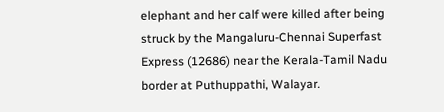elephant and her calf were killed after being struck by the Mangaluru-Chennai Superfast Express (12686) near the Kerala-Tamil Nadu border at Puthuppathi, Walayar.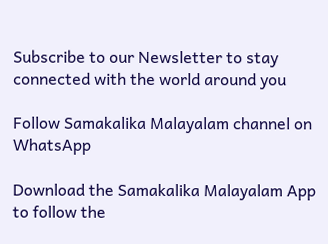Subscribe to our Newsletter to stay connected with the world around you

Follow Samakalika Malayalam channel on WhatsApp

Download the Samakalika Malayalam App to follow the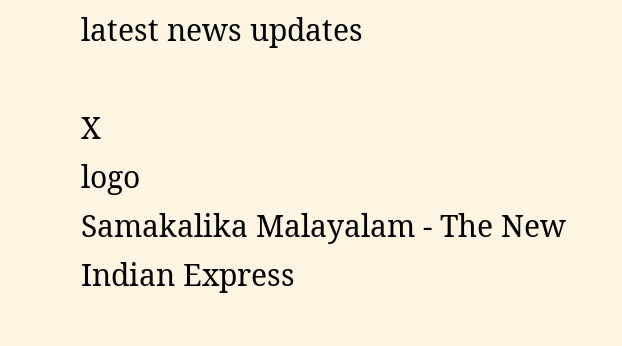latest news updates

X
logo
Samakalika Malayalam - The New Indian Express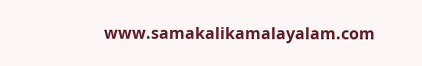www.samakalikamalayalam.com